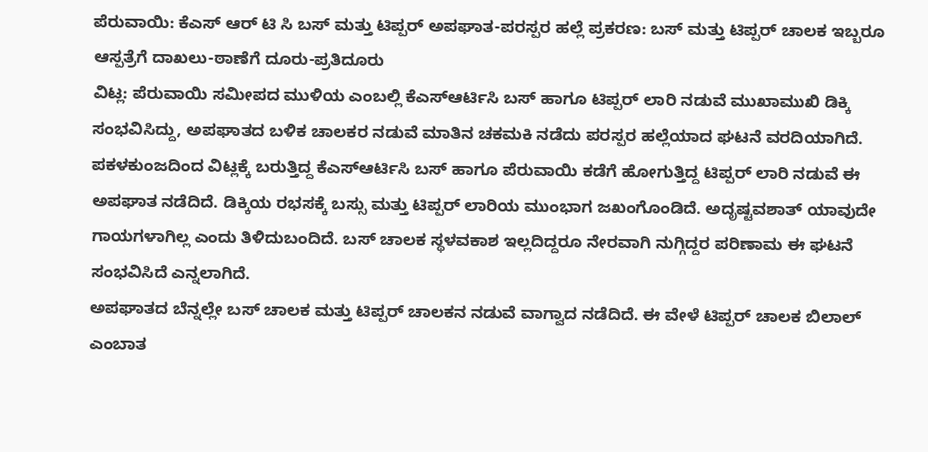ಪೆರುವಾಯಿ: ಕೆಎಸ್ ಆರ್ ಟಿ ಸಿ ಬಸ್ ಮತ್ತು ಟಿಪ್ಪರ್ ಅಪಘಾತ-ಪರಸ್ಪರ ಹಲ್ಲೆ ಪ್ರಕರಣ: ಬಸ್ ಮತ್ತು ಟಿಪ್ಪರ್ ಚಾಲಕ ಇಬ್ಬರೂ ಆಸ್ಪತ್ರೆಗೆ ದಾಖಲು-ಠಾಣೆಗೆ ದೂರು-ಪ್ರತಿದೂರು
ವಿಟ್ಲ: ಪೆರುವಾಯಿ ಸಮೀಪದ ಮುಳಿಯ ಎಂಬಲ್ಲಿ ಕೆಎಸ್ಆರ್ಟಿಸಿ ಬಸ್ ಹಾಗೂ ಟಿಪ್ಪರ್ ಲಾರಿ ನಡುವೆ ಮುಖಾಮುಖಿ ಡಿಕ್ಕಿ ಸಂಭವಿಸಿದ್ದು, ಅಪಘಾತದ ಬಳಿಕ ಚಾಲಕರ ನಡುವೆ ಮಾತಿನ ಚಕಮಕಿ ನಡೆದು ಪರಸ್ಪರ ಹಲ್ಲೆಯಾದ ಘಟನೆ ವರದಿಯಾಗಿದೆ.
ಪಕಳಕುಂಜದಿಂದ ವಿಟ್ಲಕ್ಕೆ ಬರುತ್ತಿದ್ದ ಕೆಎಸ್ಆರ್ಟಿಸಿ ಬಸ್ ಹಾಗೂ ಪೆರುವಾಯಿ ಕಡೆಗೆ ಹೋಗುತ್ತಿದ್ದ ಟಿಪ್ಪರ್ ಲಾರಿ ನಡುವೆ ಈ ಅಪಘಾತ ನಡೆದಿದೆ. ಡಿಕ್ಕಿಯ ರಭಸಕ್ಕೆ ಬಸ್ಸು ಮತ್ತು ಟಿಪ್ಪರ್ ಲಾರಿಯ ಮುಂಭಾಗ ಜಖಂಗೊಂಡಿದೆ. ಅದೃಷ್ಟವಶಾತ್ ಯಾವುದೇ ಗಾಯಗಳಾಗಿಲ್ಲ ಎಂದು ತಿಳಿದುಬಂದಿದೆ. ಬಸ್ ಚಾಲಕ ಸ್ಥಳವಕಾಶ ಇಲ್ಲದಿದ್ದರೂ ನೇರವಾಗಿ ನುಗ್ಗಿದ್ದರ ಪರಿಣಾಮ ಈ ಘಟನೆ ಸಂಭವಿಸಿದೆ ಎನ್ನಲಾಗಿದೆ.
ಅಪಘಾತದ ಬೆನ್ನಲ್ಲೇ ಬಸ್ ಚಾಲಕ ಮತ್ತು ಟಿಪ್ಪರ್ ಚಾಲಕನ ನಡುವೆ ವಾಗ್ವಾದ ನಡೆದಿದೆ. ಈ ವೇಳೆ ಟಿಪ್ಪರ್ ಚಾಲಕ ಬಿಲಾಲ್ ಎಂಬಾತ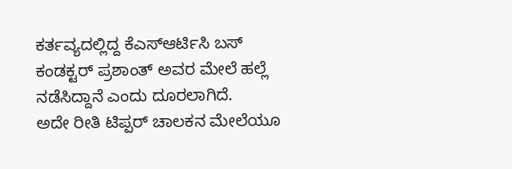ಕರ್ತವ್ಯದಲ್ಲಿದ್ದ ಕೆಎಸ್ಆರ್ಟಿಸಿ ಬಸ್ ಕಂಡಕ್ಟರ್ ಪ್ರಶಾಂತ್ ಅವರ ಮೇಲೆ ಹಲ್ಲೆ ನಡೆಸಿದ್ದಾನೆ ಎಂದು ದೂರಲಾಗಿದೆ.
ಅದೇ ರೀತಿ ಟಿಪ್ಪರ್ ಚಾಲಕನ ಮೇಲೆಯೂ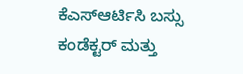ಕೆಎಸ್ಆರ್ಟಿಸಿ ಬಸ್ಸು ಕಂಡೆಕ್ಟರ್ ಮತ್ತು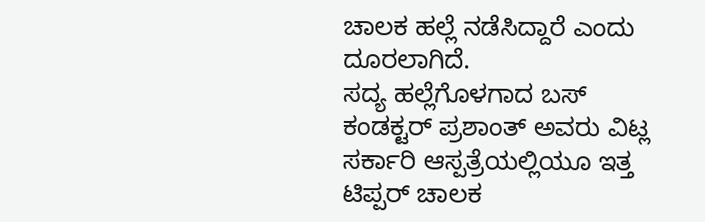ಚಾಲಕ ಹಲ್ಲೆ ನಡೆಸಿದ್ದಾರೆ ಎಂದು ದೂರಲಾಗಿದೆ.
ಸದ್ಯ ಹಲ್ಲೆಗೊಳಗಾದ ಬಸ್ ಕಂಡಕ್ಟರ್ ಪ್ರಶಾಂತ್ ಅವರು ವಿಟ್ಲ ಸರ್ಕಾರಿ ಆಸ್ಪತ್ರೆಯಲ್ಲಿಯೂ ಇತ್ತ ಟಿಪ್ಪರ್ ಚಾಲಕ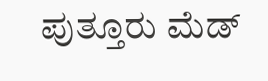ಪುತ್ತೂರು ಮೆಡ್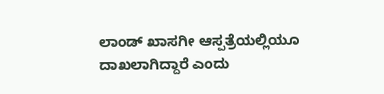ಲಾಂಡ್ ಖಾಸಗೀ ಆಸ್ಪತ್ರೆಯಲ್ಲಿಯೂ ದಾಖಲಾಗಿದ್ದಾರೆ ಎಂದು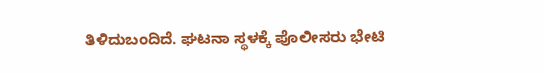ತಿಳಿದುಬಂದಿದೆ. ಘಟನಾ ಸ್ಥಳಕ್ಕೆ ಪೊಲೀಸರು ಭೇಟಿ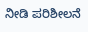ನೀಡಿ ಪರಿಶೀಲನೆ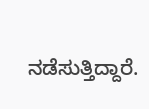ನಡೆಸುತ್ತಿದ್ದಾರೆ.